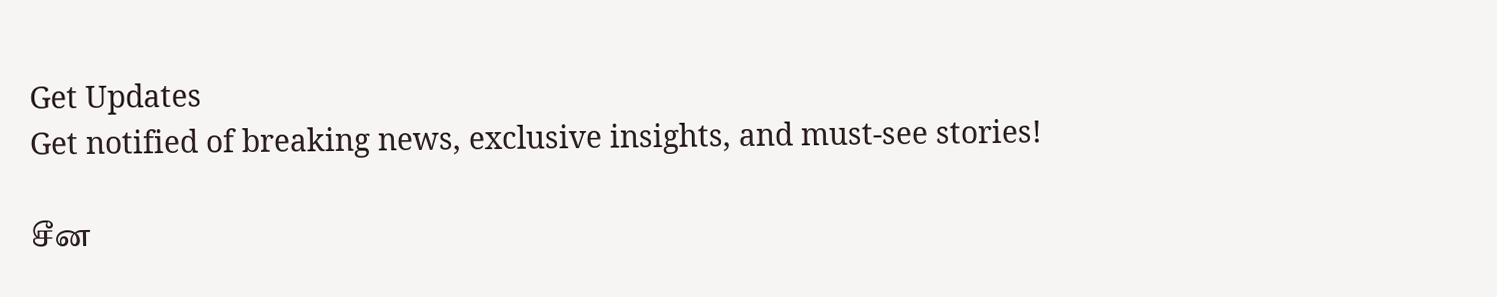Get Updates
Get notified of breaking news, exclusive insights, and must-see stories!

சீன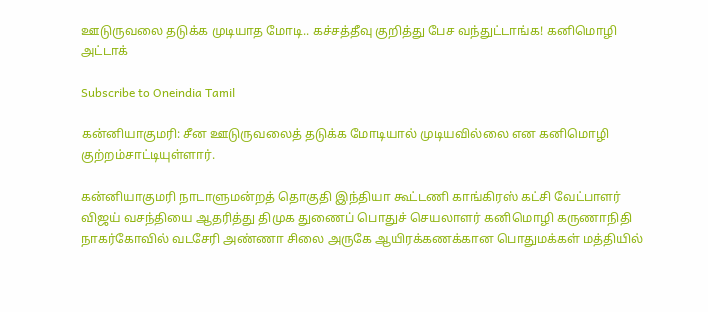ஊடுருவலை தடுக்க முடியாத மோடி.. கச்சத்தீவு குறித்து பேச வந்துட்டாங்க! கனிமொழி அட்டாக்

Subscribe to Oneindia Tamil

கன்னியாகுமரி: சீன ஊடுருவலைத் தடுக்க மோடியால் முடியவில்லை என கனிமொழி குற்றம்சாட்டியுள்ளார்.

கன்னியாகுமரி நாடாளுமன்றத் தொகுதி இந்தியா கூட்டணி காங்கிரஸ் கட்சி வேட்பாளர் விஜய் வசந்தியை ஆதரித்து திமுக துணைப் பொதுச் செயலாளர் கனிமொழி கருணாநிதி நாகர்கோவில் வடசேரி அண்ணா சிலை அருகே ஆயிரக்கணக்கான பொதுமக்கள் மத்தியில்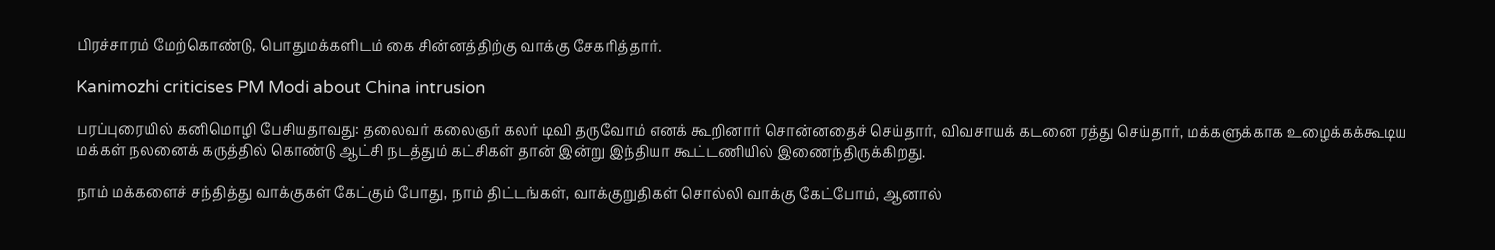பிரச்சாரம் மேற்கொண்டு, பொதுமக்களிடம் கை சின்னத்திற்கு வாக்கு சேகரித்தார்.

Kanimozhi criticises PM Modi about China intrusion

பரப்புரையில் கனிமொழி பேசியதாவது: தலைவர் கலைஞர் கலர் டிவி தருவோம் எனக் கூறினார் சொன்னதைச் செய்தார், விவசாயக் கடனை ரத்து செய்தார், மக்களுக்காக உழைக்கக்கூடிய மக்கள் நலனைக் கருத்தில் கொண்டு ஆட்சி நடத்தும் கட்சிகள் தான் இன்று இந்தியா கூட்டணியில் இணைந்திருக்கிறது.

நாம் மக்களைச் சந்தித்து வாக்குகள் கேட்கும் போது, நாம் திட்டங்கள், வாக்குறுதிகள் சொல்லி வாக்கு கேட்போம், ஆனால்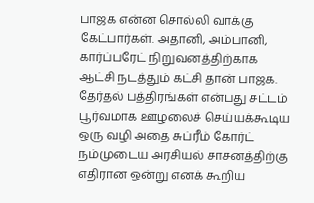பாஜக என்ன சொல்லி வாக்கு கேட்பார்கள். அதானி, அம்பானி, கார்ப்பரேட் நிறுவனத்திற்காக ஆட்சி நடத்தும் கட்சி தான் பாஜக. தேர்தல் பத்திரங்கள் என்பது சட்டம் பூர்வமாக ஊழலைச் செய்யக்கூடிய ஒரு வழி அதை சுப்ரீம் கோர்ட் நம்முடைய அரசியல் சாசனத்திற்கு எதிரான ஒன்று எனக் கூறிய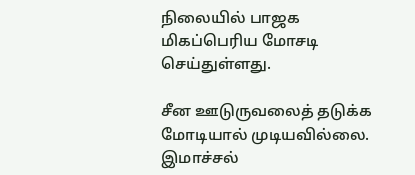நிலையில் பாஜக மிகப்பெரிய மோசடி செய்துள்ளது.

சீன ஊடுருவலைத் தடுக்க மோடியால் முடியவில்லை. இமாச்சல்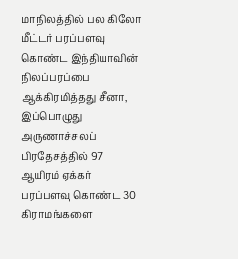மாநிலத்தில் பல கிலோ மீட்டர் பரப்பளவு கொண்ட இந்தியாவின் நிலப்பரப்பை ஆக்கிரமித்தது சீனா, இப்பொழுது அருணாச்சலப் பிரதேசத்தில் 97 ஆயிரம் ஏக்கர் பரப்பளவு கொண்ட 30 கிராமங்களை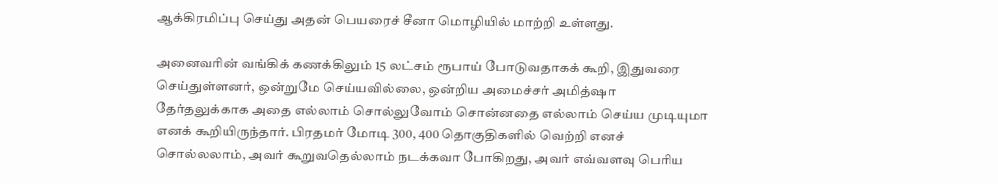ஆக்கிரமிப்பு செய்து அதன் பெயரைச் சீனா மொழியில் மாற்றி உள்ளது.

அனைவரின் வங்கிக் கணக்கிலும் 15 லட்சம் ரூபாய் போடுவதாகக் கூறி, இதுவரை செய்துள்ளனர், ஒன்றுமே செய்யவில்லை, ஒன்றிய அமைச்சர் அமித்ஷா தேர்தலுக்காக அதை எல்லாம் சொல்லுவோம் சொன்னதை எல்லாம் செய்ய முடியுமா எனக் கூறியிருந்தார். பிரதமர் மோடி 300, 400 தொகுதிகளில் வெற்றி எனச் சொல்லலாம், அவர் கூறுவதெல்லாம் நடக்கவா போகிறது, அவர் எவ்வளவு பெரிய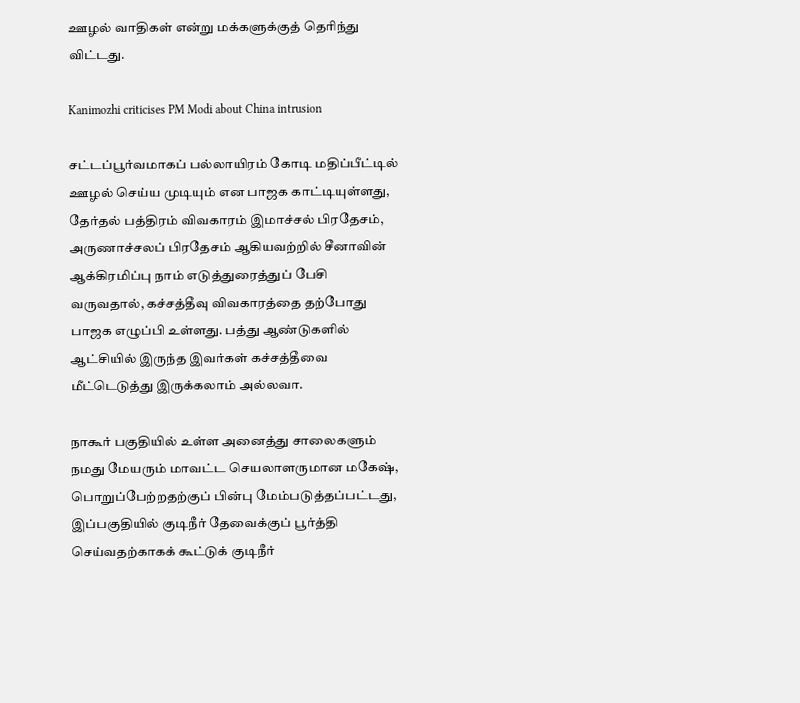ஊழல் வாதிகள் என்று மக்களுக்குத் தெரிந்து விட்டது.

Kanimozhi criticises PM Modi about China intrusion

சட்டப்பூர்வமாகப் பல்லாயிரம் கோடி மதிப்பீட்டில் ஊழல் செய்ய முடியும் என பாஜக காட்டியுள்ளது, தேர்தல் பத்திரம் விவகாரம் இமாச்சல் பிரதேசம், அருணாச்சலப் பிரதேசம் ஆகியவற்றில் சீனாவின் ஆக்கிரமிப்பு நாம் எடுத்துரைத்துப் பேசி வருவதால், கச்சத்தீவு விவகாரத்தை தற்போது பாஜக எழுப்பி உள்ளது. பத்து ஆண்டுகளில் ஆட்சியில் இருந்த இவர்கள் கச்சத்தீவை மீட்டெடுத்து இருக்கலாம் அல்லவா.

நாகூர் பகுதியில் உள்ள அனைத்து சாலைகளும் நமது மேயரும் மாவட்ட செயலாளருமான மகேஷ், பொறுப்பேற்றதற்குப் பின்பு மேம்படுத்தப்பட்டது, இப்பகுதியில் குடிநீர் தேவைக்குப் பூர்த்தி செய்வதற்காகக் கூட்டுக் குடிநீர்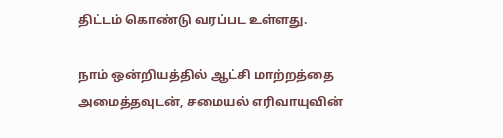திட்டம் கொண்டு வரப்பட உள்ளது.

நாம் ஒன்றியத்தில் ஆட்சி மாற்றத்தை அமைத்தவுடன், சமையல் எரிவாயுவின்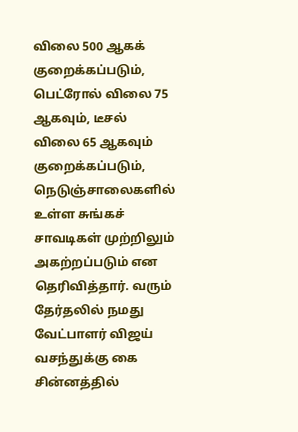விலை 500 ஆகக் குறைக்கப்படும், பெட்ரோல் விலை 75 ஆகவும், டீசல் விலை 65 ஆகவும் குறைக்கப்படும், நெடுஞ்சாலைகளில் உள்ள சுங்கச் சாவடிகள் முற்றிலும் அகற்றப்படும் என தெரிவித்தார். வரும் தேர்தலில் நமது வேட்பாளர் விஜய் வசந்துக்கு கை சின்னத்தில்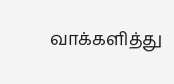வாக்களித்து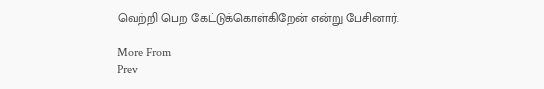வெற்றி பெற கேட்டுக்கொள்கிறேன் என்று பேசினார்.

More From
Prev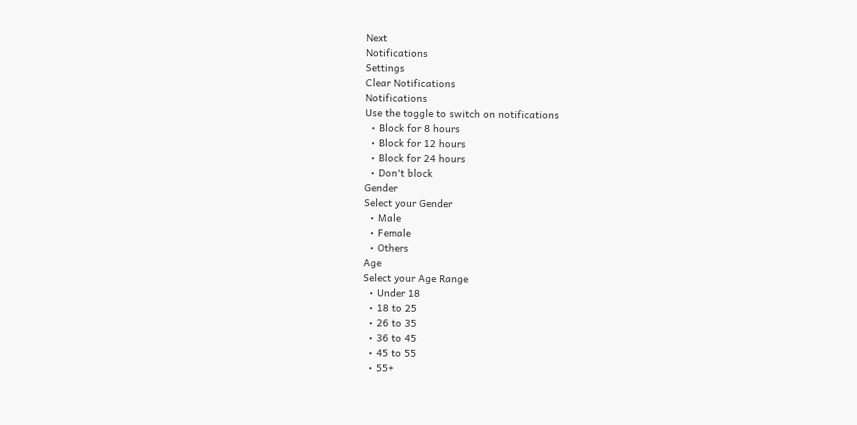Next
Notifications
Settings
Clear Notifications
Notifications
Use the toggle to switch on notifications
  • Block for 8 hours
  • Block for 12 hours
  • Block for 24 hours
  • Don't block
Gender
Select your Gender
  • Male
  • Female
  • Others
Age
Select your Age Range
  • Under 18
  • 18 to 25
  • 26 to 35
  • 36 to 45
  • 45 to 55
  • 55+